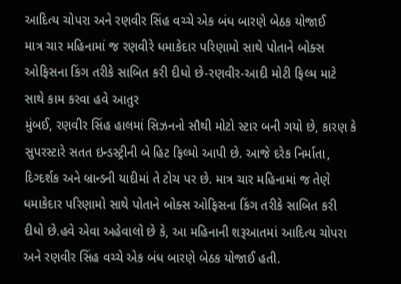આદિત્ય ચોપરા અને રણવીર સિંહ વચ્ચે એક બંધ બારણે બેઠક યોજાઈ
માત્ર ચાર મહિનામાં જ રણવીરે ધમાકેદાર પરિણામો સાથે પોતાને બોક્સ ઓફિસના કિંગ તરીકે સાબિત કરી દીધો છે-રણવીર-આદી મોટી ફિલ્મ માટે સાથે કામ કરવા હવે આતુર
મુંબઈ, રણવીર સિંહ હાલમાં સિઝનનો સૌથી મોટો સ્ટાર બની ગયો છે, કારણ કે સુપરસ્ટારે સતત ઇન્ડસ્ટ્રીની બે હિટ ફિલ્મો આપી છે. આજે દરેક નિર્માતા, દિગ્દર્શક અને બ્રાન્ડની યાદીમાં તે ટોચ પર છે. માત્ર ચાર મહિનામાં જ તેણે ધમાકેદાર પરિણામો સાથે પોતાને બોક્સ ઓફિસના કિંગ તરીકે સાબિત કરી દીધો છે.હવે એવા અહેવાલો છે કે, આ મહિનાની શરૂઆતમાં આદિત્ય ચોપરા અને રણવીર સિંહ વચ્ચે એક બંધ બારણે બેઠક યોજાઈ હતી.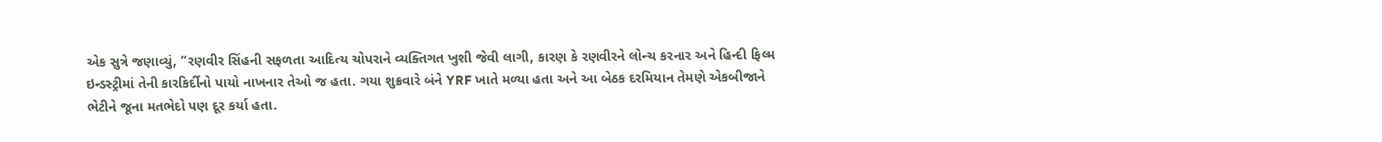એક સુત્રે જણાવ્યું, “રણવીર સિંહની સફળતા આદિત્ય ચોપરાને વ્યક્તિગત ખુશી જેવી લાગી, કારણ કે રણવીરને લોન્ચ કરનાર અને હિન્દી ફિલ્મ ઇન્ડસ્ટ્રીમાં તેની કારકિર્દીનો પાયો નાખનાર તેઓ જ હતા. ગયા શુક્રવારે બંને YRF ખાતે મળ્યા હતા અને આ બેઠક દરમિયાન તેમણે એકબીજાને ભેટીને જૂના મતભેદો પણ દૂર કર્યા હતા.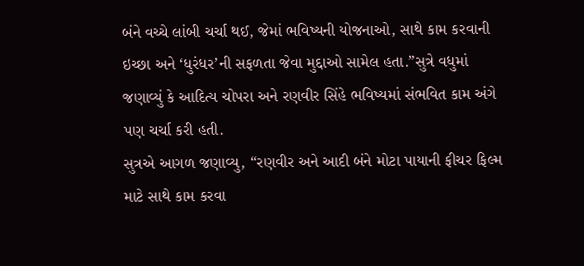બંને વચ્ચે લાંબી ચર્ચા થઈ, જેમાં ભવિષ્યની યોજનાઓ, સાથે કામ કરવાની ઇચ્છા અને ‘ધુરંધર’ની સફળતા જેવા મુદ્દાઓ સામેલ હતા.”સુત્રે વધુમાં જણાવ્યું કે આદિત્ય ચોપરા અને રણવીર સિંહે ભવિષ્યમાં સંભવિત કામ અંગે પણ ચર્ચા કરી હતી.
સુત્રએ આગળ જણાવ્યુ, “રણવીર અને આદી બંને મોટા પાયાની ફીચર ફિલ્મ માટે સાથે કામ કરવા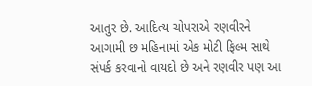આતુર છે. આદિત્ય ચોપરાએ રણવીરને આગામી છ મહિનામાં એક મોટી ફિલ્મ સાથે સંપર્ક કરવાનો વાયદો છે અને રણવીર પણ આ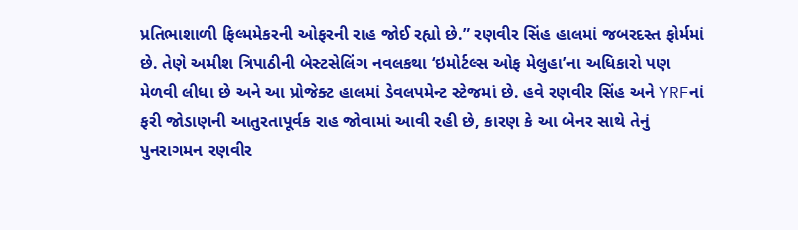પ્રતિભાશાળી ફિલ્મમેકરની ઓફરની રાહ જોઈ રહ્યો છે.” રણવીર સિંહ હાલમાં જબરદસ્ત ફોર્મમાં છે. તેણે અમીશ ત્રિપાઠીની બેસ્ટસેલિંગ નવલકથા ‘ઇમોર્ટલ્સ ઓફ મેલુહા’ના અધિકારો પણ મેળવી લીધા છે અને આ પ્રોજેક્ટ હાલમાં ડેવલપમેન્ટ સ્ટેજમાં છે. હવે રણવીર સિંહ અને YRFનાં ફરી જોડાણની આતુરતાપૂર્વક રાહ જોવામાં આવી રહી છે, કારણ કે આ બેનર સાથે તેનું પુનરાગમન રણવીર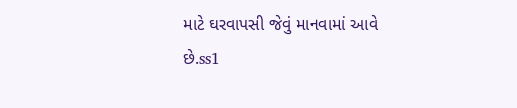માટે ઘરવાપસી જેવું માનવામાં આવે છે.ss1